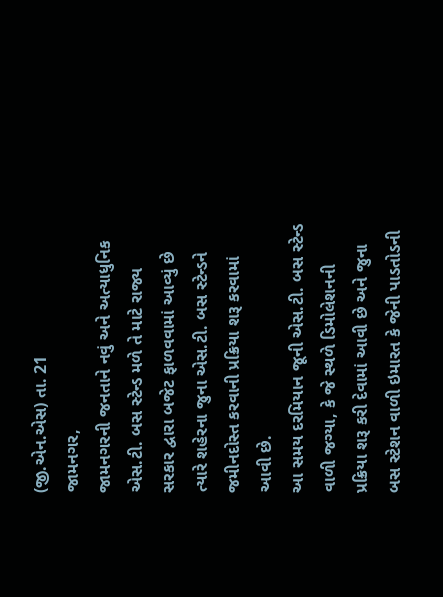(જી.એન.એસ) તા. 21
જામનગર,
જામનગરની જનતાને નવું અને અત્યાધુનિક એસ.ટી. બસ સ્ટેન્ડ મળે તે માટે રાજ્ય સરકાર દ્વારા બજેટ ફાળવવામાં આવ્યું છે ત્યારે શહેરના જુના એસ.ટી. બસ સ્ટેન્ડને જમીનદોસ્ત કરવાની પ્રક્રિયા શરૂ કરવામાં આવી છે.
આ સમય દરમિયાન જૂની એસ.ટી. બસ સ્ટેન્ડ વાળી જગ્યા, કે જે સ્થળે ડિમોલેશનની પ્રક્રિયા શરૂ કરી દેવામાં આવી છે અને જુના બસ સ્ટેશન વાળી ઇમારત કે જેની પાડતોડની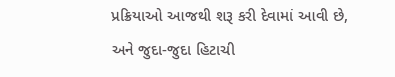પ્રક્રિયાઓ આજથી શરૂ કરી દેવામાં આવી છે, અને જુદા-જુદા હિટાચી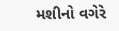મશીનો વગેરે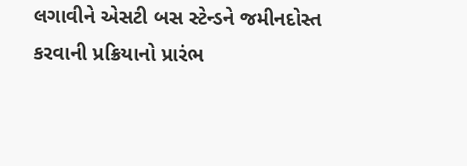લગાવીને એસટી બસ સ્ટેન્ડને જમીનદોસ્ત કરવાની પ્રક્રિયાનો પ્રારંભ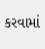કરવામાં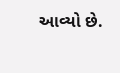આવ્યો છે.